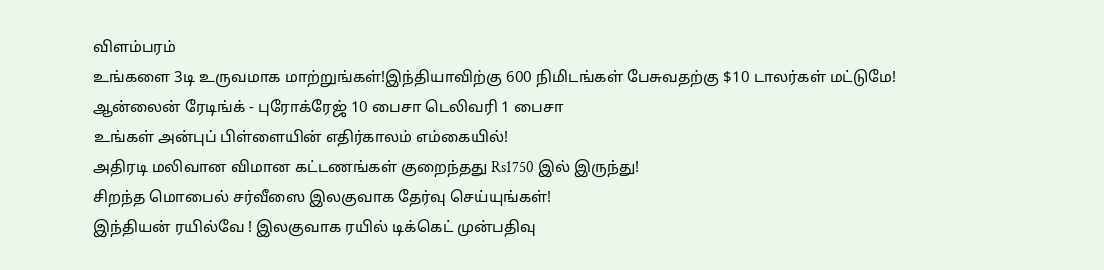விளம்பரம்
உங்களை 3டி உருவமாக மாற்றுங்கள்!இந்தியாவிற்கு 600 நிமிடங்கள் பேசுவதற்கு $10 டாலர்கள் மட்டுமே!
ஆன்லைன் ரேடிங்க் - புரோக்ரேஜ் 10 பைசா டெலிவரி 1 பைசா
உங்கள் அன்புப் பிள்ளையின் எதிர்காலம் எம்கையில்!
அதிரடி மலிவான விமான கட்டணங்கள் குறைந்தது Rs1750 இல் இருந்து!
சிறந்த மொபைல் சர்வீஸை இலகுவாக தேர்வு செய்யுங்கள்!
இந்தியன் ரயில்வே ! இலகுவாக ரயில் டிக்கெட் முன்பதிவு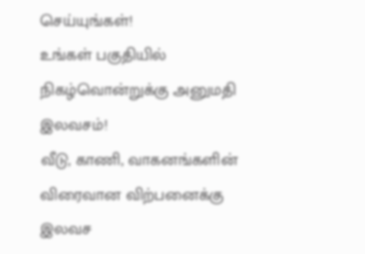செய்யுங்கள்!
உங்கள் பகுதியில் நிகழ்வொன்றுக்கு அனுமதி இலவசம்!
வீடு, காணி, வாகனங்களின் விரைவான விற்பனைக்கு இலவச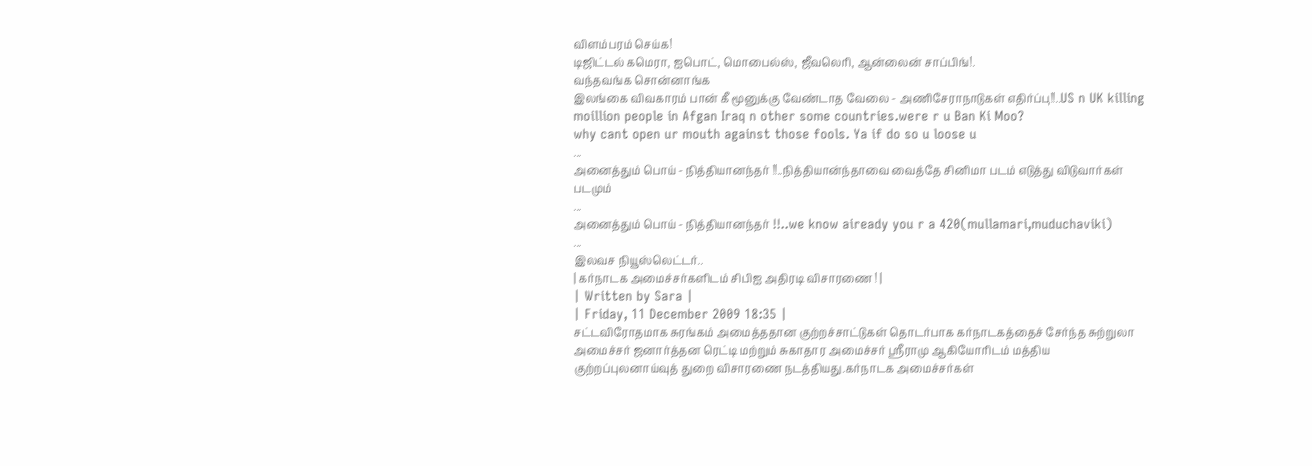விளம்பரம் செய்க!
டிஜிட்டல் கமெரா, ஐபொட், மொபைல்ஸ், ஜீவலெரி, ஆன்லைன் சாப்பிங்!.
வந்தவங்க சொன்னாங்க
இலங்கை விவகாரம் பான் கீ மூனுக்கு வேண்டாத வேலை - அணிசேராநாடுகள் எதிர்ப்பு!!..US n UK killing moillion people in Afgan Iraq n other some countries.were r u Ban Ki Moo?
why cant open ur mouth against those fools. Ya if do so u loose u
...
அனைத்தும் பொய் - நித்தியானந்தர் !!..நித்தியான்ந்தாவை வைத்தே சினிமா படம் எடுத்து விடுவார்கள் படமும்
...
அனைத்தும் பொய் - நித்தியானந்தர் !!..we know aiready you r a 420(mullamari,muduchaviki)
...
இலவச நியூஸ்லெட்டர்..
| கர்நாடக அமைச்சர்களிடம் சிபிஐ அதிரடி விசாரணை ! |
| Written by Sara |
| Friday, 11 December 2009 18:35 |
சட்டவிரோதமாக சுரங்கம் அமைத்ததான குற்றச்சாட்டுகள் தொடர்பாக கர்நாடகத்தைச் சேர்ந்த சுற்றுலா அமைச்சர் ஜனார்த்தன ரெட்டி மற்றும் சுகாதார அமைச்சர் ஸ்ரீராமு ஆகியோரிடம் மத்திய குற்றப்புலனாய்வுத் துறை விசாரணை நடத்தியது.கர்நாடக அமைச்சர்கள்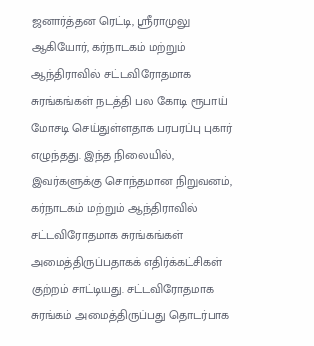ஜனார்த்தன ரெட்டி, ஸ்ரீராமுலு ஆகியோர், கர்நாடகம் மற்றும் ஆந்திராவில் சட்டவிரோதமாக சுரங்கங்கள் நடத்தி பல கோடி ரூபாய் மோசடி செய்துள்ளதாக பரபரப்பு புகார் எழுந்தது. இந்த நிலையில், இவர்களுக்கு சொந்தமான நிறுவனம், கர்நாடகம் மற்றும் ஆந்திராவில் சட்டவிரோதமாக சுரங்கங்கள் அமைத்திருப்பதாகக் எதிர்க்கட்சிகள் குற்றம் சாட்டியது. சட்டவிரோதமாக சுரங்கம் அமைத்திருப்பது தொடர்பாக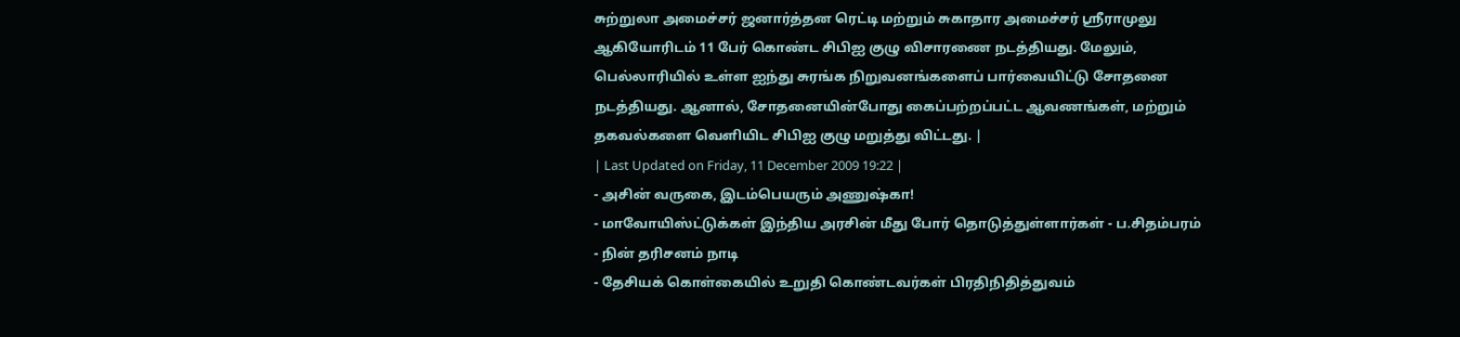சுற்றுலா அமைச்சர் ஜனார்த்தன ரெட்டி மற்றும் சுகாதார அமைச்சர் ஸ்ரீராமுலு ஆகியோரிடம் 11 பேர் கொண்ட சிபிஐ குழு விசாரணை நடத்தியது. மேலும், பெல்லாரியில் உள்ள ஐந்து சுரங்க நிறுவனங்களைப் பார்வையிட்டு சோதனை நடத்தியது. ஆனால், சோதனையின்போது கைப்பற்றப்பட்ட ஆவணங்கள், மற்றும் தகவல்களை வெளியிட சிபிஐ குழு மறுத்து விட்டது. |
| Last Updated on Friday, 11 December 2009 19:22 |
- அசின் வருகை, இடம்பெயரும் அணுஷ்கா!
- மாவோயிஸ்ட்டுக்கள் இந்திய அரசின் மீது போர் தொடுத்துள்ளார்கள் - ப.சிதம்பரம்
- நின் தரிசனம் நாடி
- தேசியக் கொள்கையில் உறுதி கொண்டவர்கள் பிரதிநிதித்துவம்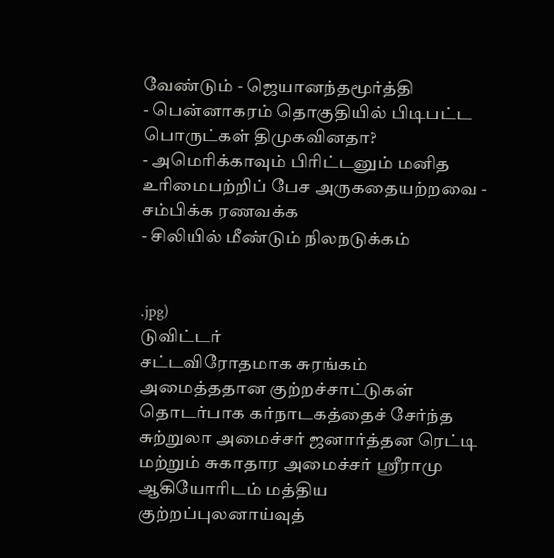வேண்டும் - ஜெயானந்தமூர்த்தி
- பென்னாகரம் தொகுதியில் பிடிபட்ட பொருட்கள் திமுகவினதா?
- அமெரிக்காவும் பிரிட்டனும் மனித உரிமைபற்றிப் பேச அருகதையற்றவை - சம்பிக்க ரணவக்க
- சிலியில் மீண்டும் நிலநடுக்கம்


.jpg)
டுவிட்டர்
சட்டவிரோதமாக சுரங்கம் அமைத்ததான குற்றச்சாட்டுகள் தொடர்பாக கர்நாடகத்தைச் சேர்ந்த சுற்றுலா அமைச்சர் ஜனார்த்தன ரெட்டி மற்றும் சுகாதார அமைச்சர் ஸ்ரீராமு ஆகியோரிடம் மத்திய குற்றப்புலனாய்வுத்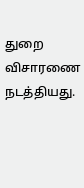துறை விசாரணை நடத்தியது.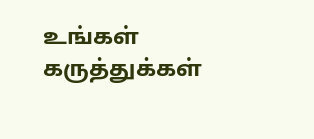உங்கள் கருத்துக்கள்